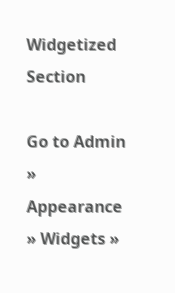Widgetized Section

Go to Admin » Appearance » Widgets »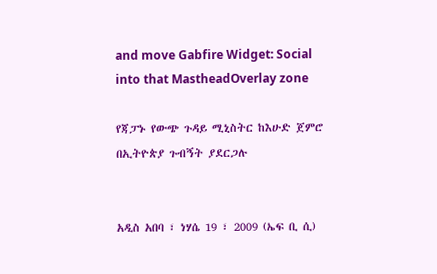and move Gabfire Widget: Social into that MastheadOverlay zone

የጃፓኑ የውጭ ጉዳይ ሚኒስትር ከእሁድ ጀምሮ በኢትዮጵያ ጉብኝት ያደርጋሉ


አዲስ አበባ ፣ ነሃሴ 19 ፣ 2009 (ኤፍ ቢ ሲ)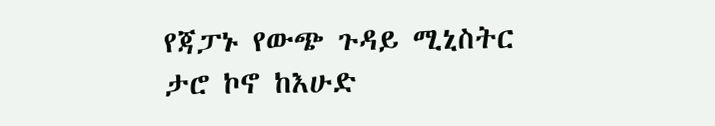የጃፓኑ የውጭ ጉዳይ ሚኒስትር ታሮ ኮኖ ከእሁድ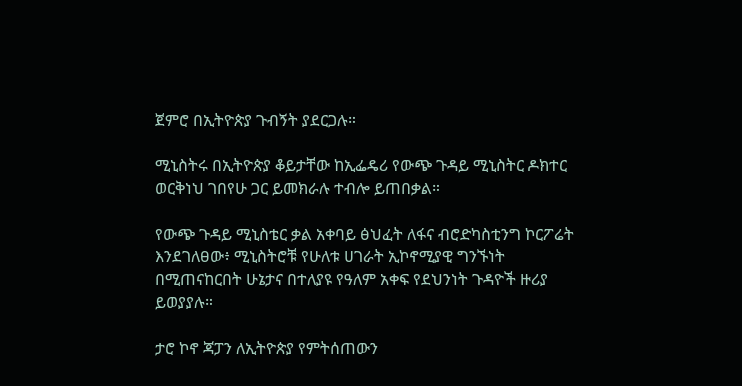ጀምሮ በኢትዮጵያ ጉብኝት ያደርጋሉ።

ሚኒስትሩ በኢትዮጵያ ቆይታቸው ከኢፌዴሪ የውጭ ጉዳይ ሚኒስትር ዶክተር ወርቅነህ ገበየሁ ጋር ይመክራሉ ተብሎ ይጠበቃል።

የውጭ ጉዳይ ሚኒስቴር ቃል አቀባይ ፅህፈት ለፋና ብሮድካስቲንግ ኮርፖሬት እንደገለፀው፥ ሚኒስትሮቹ የሁለቱ ሀገራት ኢኮኖሚያዊ ግንኙነት በሚጠናከርበት ሁኔታና በተለያዩ የዓለም አቀፍ የደህንነት ጉዳዮች ዙሪያ ይወያያሉ።

ታሮ ኮኖ ጃፓን ለኢትዮጵያ የምትሰጠውን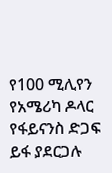የ100 ሚሊየን የአሜሪካ ዶላር የፋይናንስ ድጋፍ ይፋ ያደርጋሉ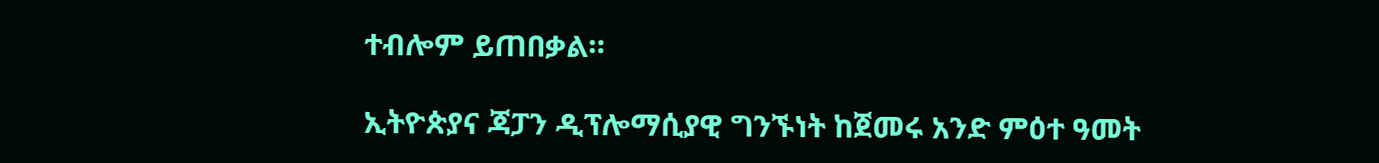ተብሎም ይጠበቃል።

ኢትዮጵያና ጃፓን ዲፕሎማሲያዊ ግንኙነት ከጀመሩ አንድ ምዕተ ዓመት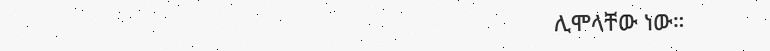ሊሞላቸው ነው።